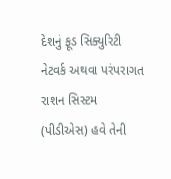દેશનું ફૂડ સિક્યુરિટી નેટવર્ક અથવા પરંપરાગત રાશન સિસ્ટમ (પીડીએસ) હવે તેની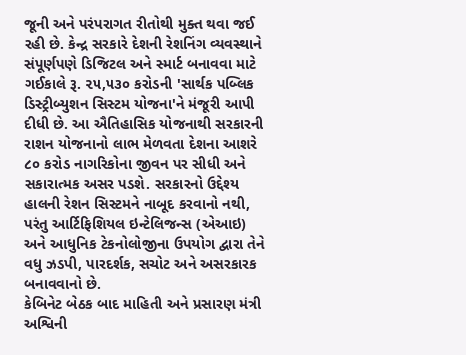જૂની અને પરંપરાગત રીતોથી મુક્ત થવા જઈ રહી છે. કેન્દ્ર સરકારે દેશની રેશનિંગ વ્યવસ્થાને સંપૂર્ણપણે ડિજિટલ અને સ્માર્ટ બનાવવા માટે ગઈકાલે રૂ. ૨૫,૫૩૦ કરોડની 'સાર્થક પબ્લિક ડિસ્ટ્રીબ્યુશન સિસ્ટમ યોજના'ને મંજૂરી આપી દીધી છે. આ ઐતિહાસિક યોજનાથી સરકારની રાશન યોજનાનો લાભ મેળવતા દેશના આશરે ૮૦ કરોડ નાગરિકોના જીવન પર સીધી અને સકારાત્મક અસર પડશે. સરકારનો ઉદ્દેશ્ય હાલની રેશન સિસ્ટમને નાબૂદ કરવાનો નથી, પરંતુ આર્ટિફિશિયલ ઇન્ટેલિજન્સ (એઆઇ) અને આધુનિક ટેકનોલોજીના ઉપયોગ દ્વારા તેને વધુ ઝડપી, પારદર્શક, સચોટ અને અસરકારક બનાવવાનો છે.
કેબિનેટ બેઠક બાદ માહિતી અને પ્રસારણ મંત્રી અશ્વિની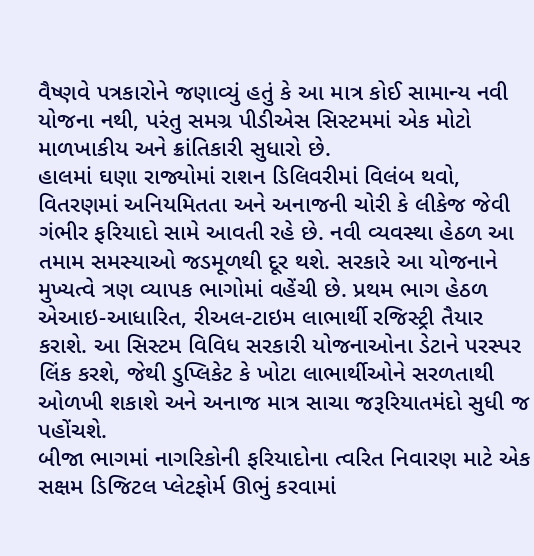વૈષ્ણવે પત્રકારોને જણાવ્યું હતું કે આ માત્ર કોઈ સામાન્ય નવી યોજના નથી, પરંતુ સમગ્ર પીડીએસ સિસ્ટમમાં એક મોટો માળખાકીય અને ક્રાંતિકારી સુધારો છે.
હાલમાં ઘણા રાજ્યોમાં રાશન ડિલિવરીમાં વિલંબ થવો, વિતરણમાં અનિયમિતતા અને અનાજની ચોરી કે લીકેજ જેવી ગંભીર ફરિયાદો સામે આવતી રહે છે. નવી વ્યવસ્થા હેઠળ આ તમામ સમસ્યાઓ જડમૂળથી દૂર થશે. સરકારે આ યોજનાને મુખ્યત્વે ત્રણ વ્યાપક ભાગોમાં વહેંચી છે. પ્રથમ ભાગ હેઠળ એઆઇ-આધારિત, રીઅલ-ટાઇમ લાભાર્થી રજિસ્ટ્રી તૈયાર કરાશે. આ સિસ્ટમ વિવિધ સરકારી યોજનાઓના ડેટાને પરસ્પર લિંક કરશે, જેથી ડુપ્લિકેટ કે ખોટા લાભાર્થીઓને સરળતાથી ઓળખી શકાશે અને અનાજ માત્ર સાચા જરૂરિયાતમંદો સુધી જ પહોંચશે.
બીજા ભાગમાં નાગરિકોની ફરિયાદોના ત્વરિત નિવારણ માટે એક સક્ષમ ડિજિટલ પ્લેટફોર્મ ઊભું કરવામાં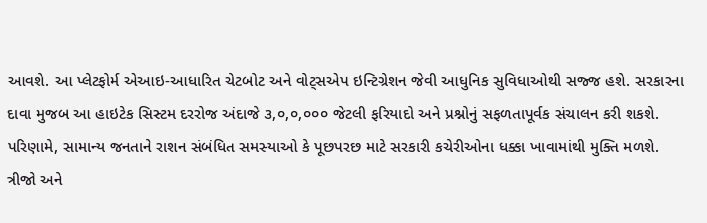આવશે. આ પ્લેટફોર્મ એઆઇ-આધારિત ચેટબોટ અને વોટ્સએપ ઇન્ટિગ્રેશન જેવી આધુનિક સુવિધાઓથી સજ્જ હશે. સરકારના દાવા મુજબ આ હાઇટેક સિસ્ટમ દરરોજ અંદાજે ૩,૦,૦,૦૦૦ જેટલી ફરિયાદો અને પ્રશ્નોનું સફળતાપૂર્વક સંચાલન કરી શકશે. પરિણામે, સામાન્ય જનતાને રાશન સંબંધિત સમસ્યાઓ કે પૂછપરછ માટે સરકારી કચેરીઓના ધક્કા ખાવામાંથી મુક્તિ મળશે.
ત્રીજો અને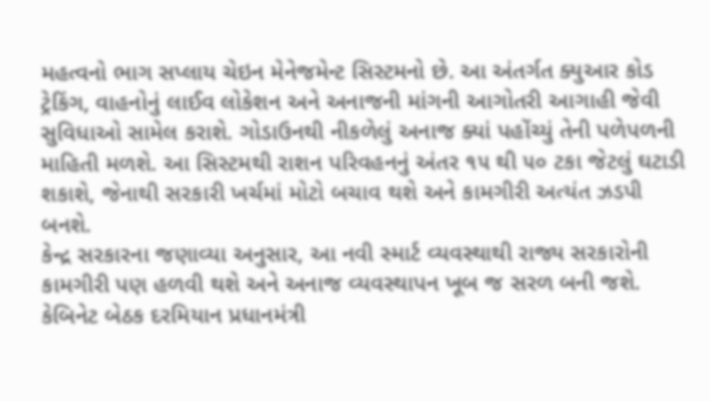મહત્વનો ભાગ સપ્લાય ચેઇન મેનેજમેન્ટ સિસ્ટમનો છે. આ અંતર્ગત ક્યુઆર કોડ ટ્રેકિંગ, વાહનોનું લાઈવ લોકેશન અને અનાજની માંગની આગોતરી આગાહી જેવી સુવિધાઓ સામેલ કરાશે. ગોડાઉનથી નીકળેલું અનાજ ક્યાં પહોંચ્યું તેની પળેપળની માહિતી મળશે. આ સિસ્ટમથી રાશન પરિવહનનું અંતર ૧૫ થી ૫૦ ટકા જેટલું ઘટાડી શકાશે, જેનાથી સરકારી ખર્ચમાં મોટો બચાવ થશે અને કામગીરી અત્યંત ઝડપી બનશે.
કેન્દ્ર સરકારના જણાવ્યા અનુસાર, આ નવી સ્માર્ટ વ્યવસ્થાથી રાજ્ય સરકારોની કામગીરી પણ હળવી થશે અને અનાજ વ્યવસ્થાપન ખૂબ જ સરળ બની જશે. કેબિનેટ બેઠક દરમિયાન પ્રધાનમંત્રી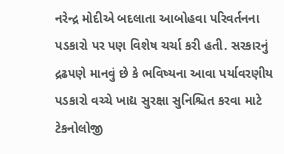નરેન્દ્ર મોદીએ બદલાતા આબોહવા પરિવર્તનના પડકારો પર પણ વિશેષ ચર્ચા કરી હતી. સરકારનું દ્રઢપણે માનવું છે કે ભવિષ્યના આવા પર્યાવરણીય પડકારો વચ્ચે ખાદ્ય સુરક્ષા સુનિશ્ચિત કરવા માટે ટેકનોલોજી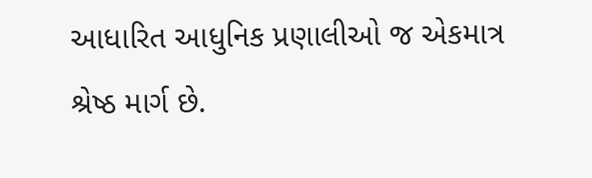આધારિત આધુનિક પ્રણાલીઓ જ એકમાત્ર શ્રેષ્ઠ માર્ગ છે.